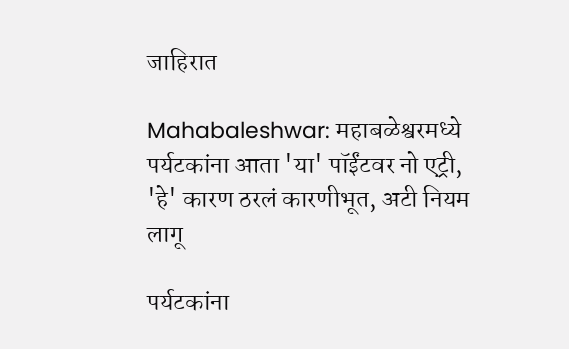जाहिरात

Mahabaleshwar: महाबळेश्वरमध्ये पर्यटकांना आता 'या' पॉईंटवर नो एट्री, 'हे' कारण ठरलं कारणीभूत, अटी नियम लागू

पर्यटकांना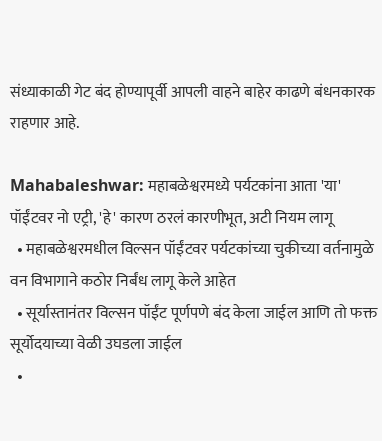संध्याकाळी गेट बंद होण्यापूर्वी आपली वाहने बाहेर काढणे बंधनकारक राहणार आहे.

Mahabaleshwar: महाबळेश्वरमध्ये पर्यटकांना आता 'या' पॉईंटवर नो एट्री, 'हे' कारण ठरलं कारणीभूत, अटी नियम लागू
  • महाबळेश्वरमधील विल्सन पॉईंटवर पर्यटकांच्या चुकीच्या वर्तनामुळे वन विभागाने कठोर निर्बंध लागू केले आहेत
  • सूर्यास्तानंतर विल्सन पॉईंट पूर्णपणे बंद केला जाईल आणि तो फक्त सूर्योदयाच्या वेळी उघडला जाईल
  •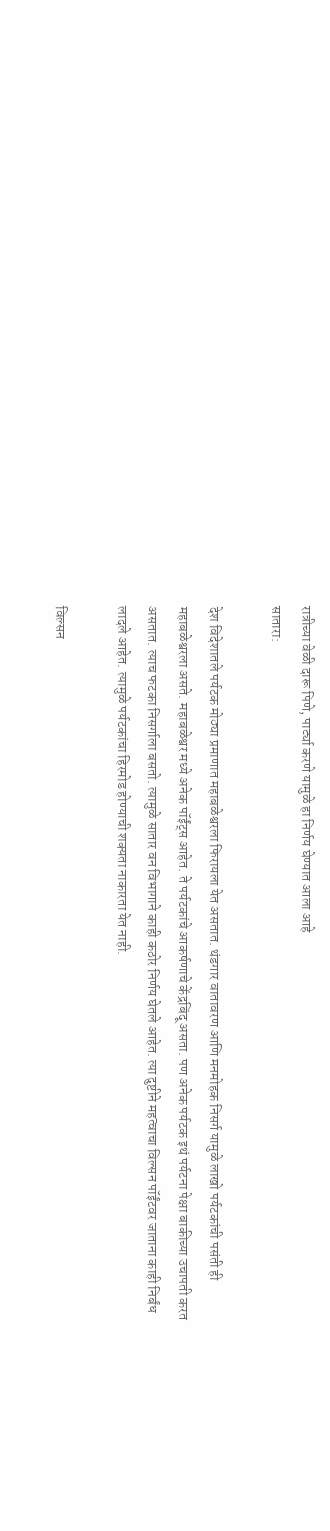रात्रीच्या वेळी दारू पिणे, पार्ट्या करणे यामुळे हा निर्णय घेण्यात आला आहे
सातारा:

देश विदेशातले पर्यटक मोठ्या प्रमाणात महाबळेश्वरला फिरायला येत असतात. थंडगार वातावरण आणि मनमोहक निसर्ग यामुळे लाखो पर्यटकांची पसंती ही महाबळेश्वरला असते. महाबळेश्वर मध्ये अनेक पॉईंट्स आहेत. ते पर्यटकांचे आकर्षणाचे केंद्रबिंदू असता. पण अनेक पर्यटक इथं पर्यटना पेक्षा बाकीच्या उचापती करत असतात. त्याच फटका निसर्गाला बसतो. त्यामुळे सातार वन विभागाने काही कठोर निर्णय घेतले आहेत. त्या दुष्टीने महत्वाचा विल्सन पॉईंटवर जाताना काही निर्बंध लादले आहेत. त्यामुळे पर्यटकांचा हिरमोड होण्याची शक्यता नाकारता येत नाही.

विल्सन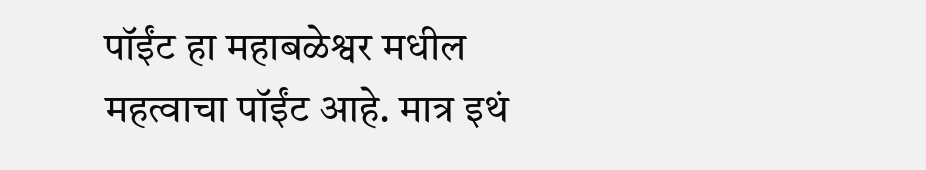पॉईंट हा महाबळेश्वर मधील महत्वाचा पॉईंट आहे. मात्र इथं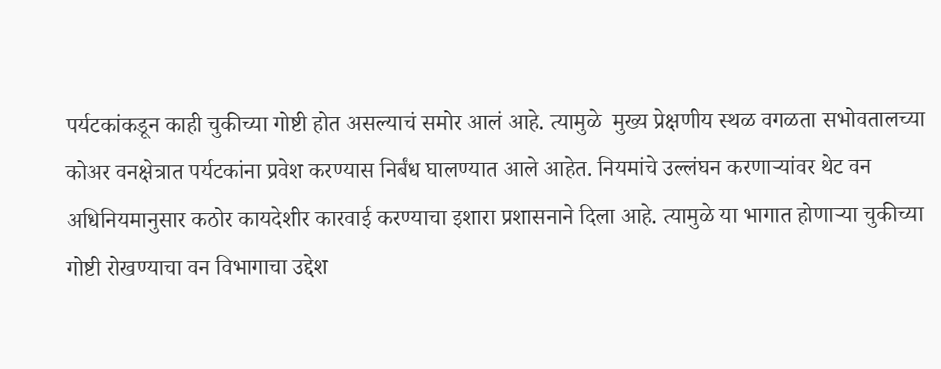पर्यटकांकडून काही चुकीच्या गोष्टी होत असल्याचं समोर आलं आहे. त्यामुळे  मुख्य प्रेक्षणीय स्थळ वगळता सभोवतालच्या कोअर वनक्षेत्रात पर्यटकांना प्रवेश करण्यास निर्बंध घालण्यात आले आहेत. नियमांचे उल्लंघन करणाऱ्यांवर थेट वन अधिनियमानुसार कठोर कायदेशीर कारवाई करण्याचा इशारा प्रशासनाने दिला आहे. त्यामुळे या भागात होणाऱ्या चुकीच्या गोष्टी रोखण्याचा वन विभागाचा उद्देश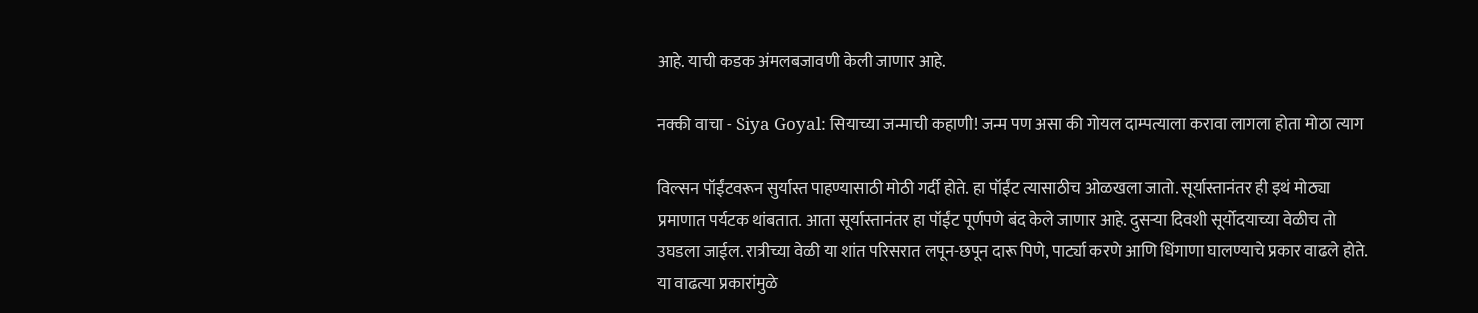आहे. याची कडक अंमलबजावणी केली जाणार आहे.

नक्की वाचा - Siya Goyal: सियाच्या जन्माची कहाणी! जन्म पण असा की गोयल दाम्पत्याला करावा लागला होता मोठा त्याग

विल्सन पॉईंटवरून सुर्यास्त पाहण्यासाठी मोठी गर्दी होते. हा पॉईंट त्यासाठीच ओळखला जातो. सूर्यास्तानंतर ही इथं मोठ्या प्रमाणात पर्यटक थांबतात. आता सूर्यास्तानंतर हा पॉईंट पूर्णपणे बंद केले जाणार आहे. दुसऱ्या दिवशी सूर्योदयाच्या वेळीच तो उघडला जाईल. रात्रीच्या वेळी या शांत परिसरात लपून-छपून दारू पिणे, पार्ट्या करणे आणि धिंगाणा घालण्याचे प्रकार वाढले होते. या वाढत्या प्रकारांमुळे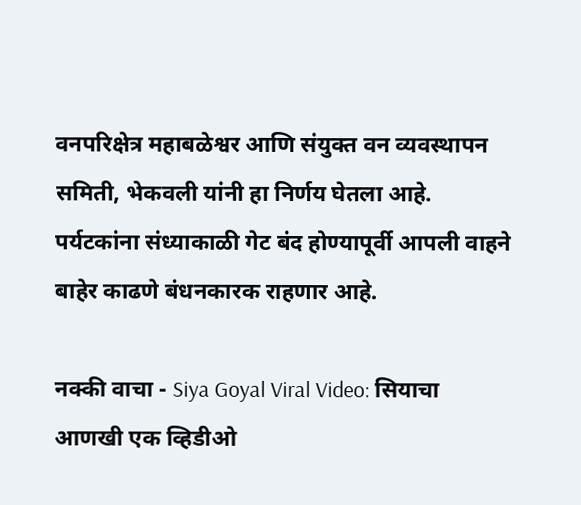वनपरिक्षेत्र महाबळेश्वर आणि संयुक्त वन व्यवस्थापन समिती, भेकवली यांनी हा निर्णय घेतला आहे. पर्यटकांना संध्याकाळी गेट बंद होण्यापूर्वी आपली वाहने बाहेर काढणे बंधनकारक राहणार आहे.

नक्की वाचा - Siya Goyal Viral Video: सियाचा आणखी एक व्हिडीओ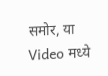समोर, या Video मध्ये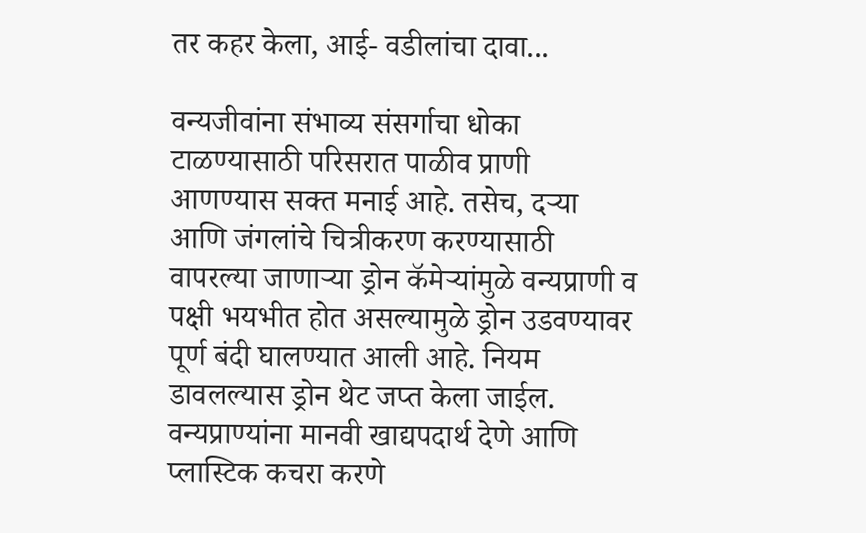तर कहर केला, आई- वडीलांचा दावा...

वन्यजीवांना संभाव्य संसर्गाचा धोका टाळण्यासाठी परिसरात पाळीव प्राणी आणण्यास सक्त मनाई आहे. तसेच, दऱ्या आणि जंगलांचे चित्रीकरण करण्यासाठी वापरल्या जाणाऱ्या ड्रोन कॅमेऱ्यांमुळे वन्यप्राणी व पक्षी भयभीत होत असल्यामुळे ड्रोन उडवण्यावर पूर्ण बंदी घालण्यात आली आहे. नियम डावलल्यास ड्रोन थेट जप्त केला जाईल. वन्यप्राण्यांना मानवी खाद्यपदार्थ देणे आणि प्लास्टिक कचरा करणे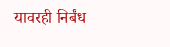यावरही निर्बंध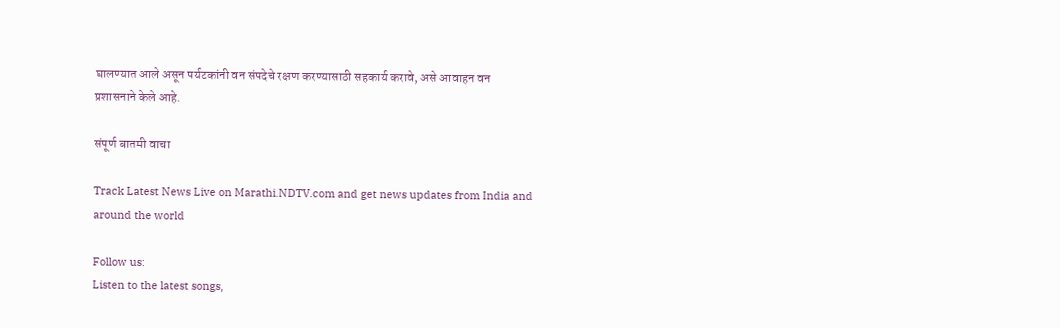घालण्यात आले असून पर्यटकांनी वन संपदेचे रक्षण करण्यासाठी सहकार्य करावे, असे आवाहन वन प्रशासनाने केले आहे.

संपूर्ण बातमी वाचा

Track Latest News Live on Marathi.NDTV.com and get news updates from India and around the world

Follow us:
Listen to the latest songs,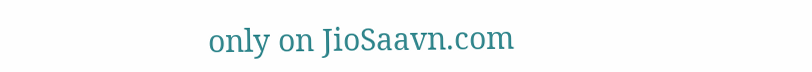only on JioSaavn.com